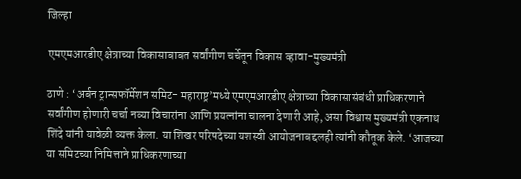जिल्हा

एमएमआरडीए क्षेत्राच्या विकासाबाबत सर्वांगीण चर्चेतून विकास व्हावा-मुख्यमंत्री

ठाणे : ‘अर्बन ट्रान्सफॉर्मेशन समिट- महाराष्ट्र’मध्ये एमएमआरडीए क्षेत्राच्या विकासासंबंधी प्राधिकरणाने सर्वांगीण होणारी चर्चा नव्या विचारांना आणि प्रयत्नांना चालना देणारी आहे, असा विश्वास मुख्यमंत्री एकनाथ शिंदे यांनी यावेळी व्यक्त केला. या शिखर परिषदेच्या यशस्वी आयोजनाबद्दलही त्यांनी कौतूक केले. ‘आजच्या या समिटच्या निमित्ताने प्राधिकरणाच्या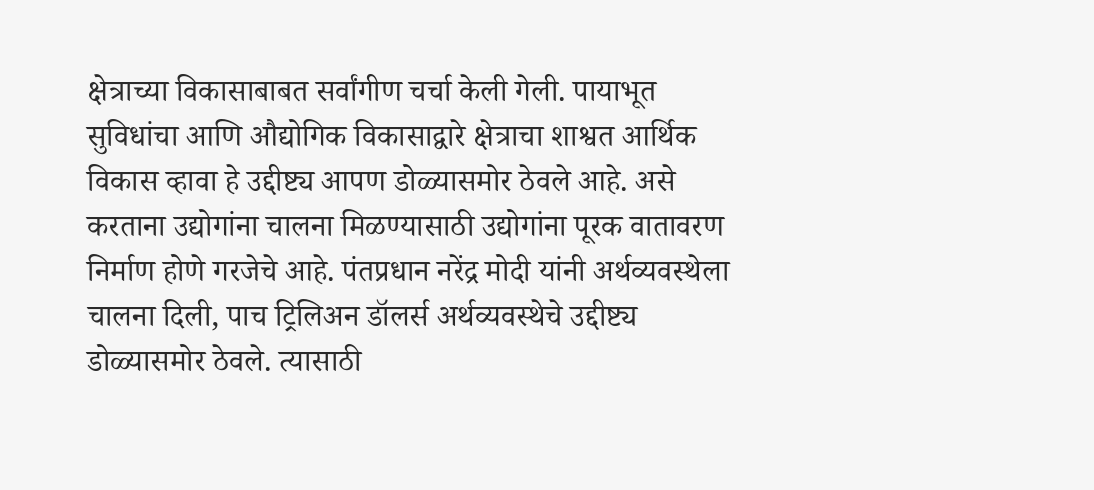क्षेत्राच्या विकासाबाबत सर्वांगीण चर्चा केली गेली. पायाभूत सुविधांचा आणि औद्योगिक विकासाद्वारे क्षेत्राचा शाश्वत आर्थिक विकास व्हावा हे उद्दीष्ट्य आपण डोळ्यासमोर ठेवले आहे. असे करताना उद्योगांना चालना मिळण्यासाठी उद्योगांना पूरक वातावरण निर्माण होणे गरजेचे आहे. पंतप्रधान नरेंद्र मोदी यांनी अर्थव्यवस्थेला चालना दिली, पाच ट्रिलिअन डॉलर्स अर्थव्यवस्थेचे उद्दीष्ट्य डोळ्यासमोर ठेवले. त्यासाठी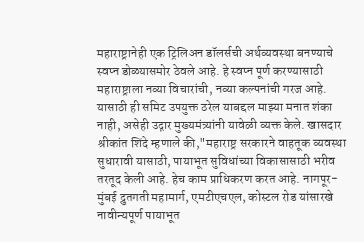महाराष्ट्रानेही एक ट्रिलिअन डॉलर्सची अर्थव्यवस्था बनण्याचे स्वप्न डोळ्यासमोर ठेवले आहे. हे स्वप्न पूर्ण करण्यासाठी महाराष्ट्राला नव्या विचारांची, नव्या कल्पनांची गरज आहे. यासाठी ही समिट उपयुक्त ठरेल याबद्दल माझ्या मनात शंका नाही, असेही उद्गार मुख्यमंत्र्यांनी यावेळी व्यक्त केले. खासदार श्रीकांत शिंदे म्हणाले की,"महाराष्ट्र सरकारने वाहतूक व्यवस्था सुधारावी यासाठी, पायाभूत सुविधांच्या विकासासाठी भरीव तरतूद केली आहे. हेच काम प्राधिकरण करत आहे. नागपूर-मुंबई द्रुतगती महामार्ग, एमटीएचएल, कोस्टल रोड यांसारखे नावीन्यपूर्ण पायाभूत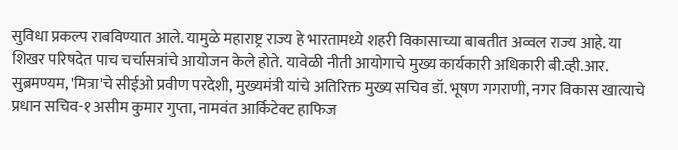सुविधा प्रकल्प राबविण्यात आले. यामुळे महाराष्ट्र राज्य हे भारतामध्ये शहरी विकासाच्या बाबतीत अव्वल राज्य आहे. या शिखर परिषदेत पाच चर्चासत्रांचे आयोजन केले होते. यावेळी नीती आयोगाचे मुख्य कार्यकारी अधिकारी बी.व्ही.आर. सुब्रमण्यम, 'मित्रा'चे सीईओ प्रवीण परदेशी, मुख्यमंत्री यांचे अतिरिक्त मुख्य सचिव डॉ. भूषण गगराणी, नगर विकास खात्याचे प्रधान सचिव-१ असीम कुमार गुप्ता, नामवंत आर्किटेक्ट हाफिज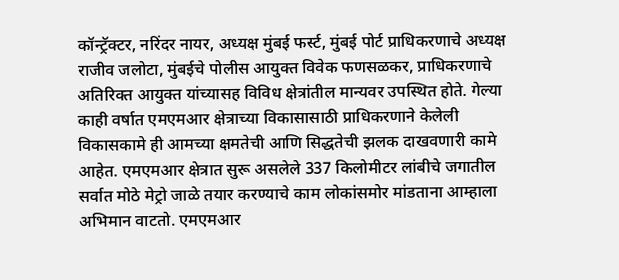कॉन्ट्रॅक्टर, नरिंदर नायर, अध्यक्ष मुंबई फर्स्ट, मुंबई पोर्ट प्राधिकरणाचे अध्यक्ष राजीव जलोटा, मुंबईचे पोलीस आयुक्त विवेक फणसळकर, प्राधिकरणाचे अतिरिक्त आयुक्त यांच्यासह विविध क्षेत्रांतील मान्यवर उपस्थित होते. गेल्या काही वर्षात एमएमआर क्षेत्राच्या विकासासाठी प्राधिकरणाने केलेली विकासकामे ही आमच्या क्षमतेची आणि सिद्धतेची झलक दाखवणारी कामे आहेत. एमएमआर क्षेत्रात सुरू असलेले 337 किलोमीटर लांबीचे जगातील सर्वात मोठे मेट्रो जाळे तयार करण्याचे काम लोकांसमोर मांडताना आम्हाला अभिमान वाटतो. एमएमआर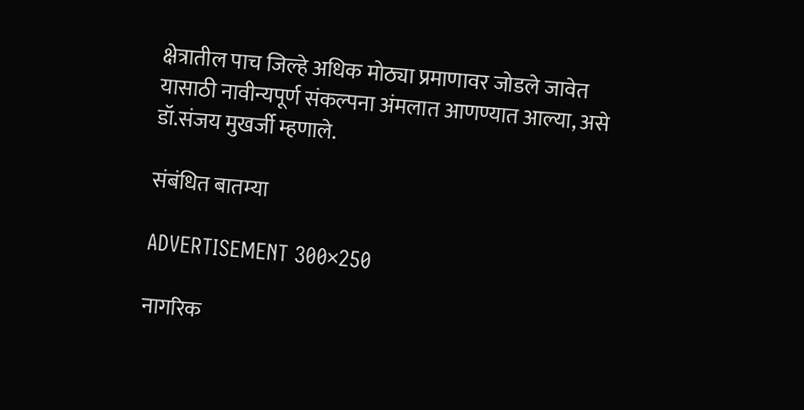क्षेत्रातील पाच जिल्हे अधिक मोठ्या प्रमाणावर जोडले जावेत यासाठी नावीन्यपूर्ण संकल्पना अंमलात आणण्यात आल्या, असे डॉ.संजय मुखर्जी म्हणाले.

संबंधित बातम्या

ADVERTISEMENT 300×250

नागरिक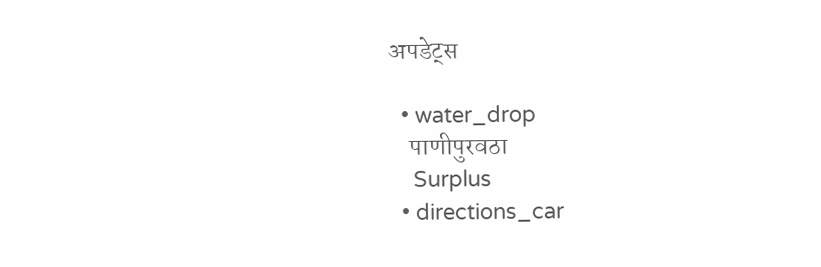अपडेट्स

  • water_drop
    पाणीपुरवठा
    Surplus
  • directions_car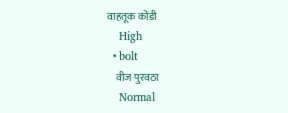वाहतूक कोंडी
    High
  • bolt
    वीज पुरवठा
    Normal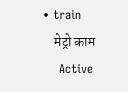• train
    मेट्रो काम
    Active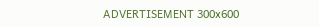ADVERTISEMENT 300x600